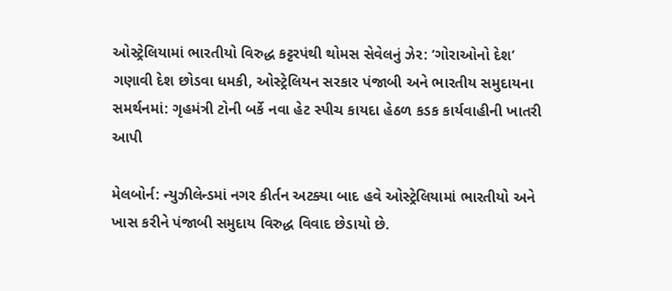ઓસ્ટ્રેલિયામાં ભારતીયો વિરુદ્ધ કટ્ટરપંથી થોમસ સેવેલનું ઝેર: ‘ગોરાઓનો દેશ’ ગણાવી દેશ છોડવા ધમકી, ઓસ્ટ્રેલિયન સરકાર પંજાબી અને ભારતીય સમુદાયના સમર્થનમાં: ગૃહમંત્રી ટોની બર્કે નવા હેટ સ્પીચ કાયદા હેઠળ કડક કાર્યવાહીની ખાતરી આપી

મેલબોર્ન: ન્યુઝીલેન્ડમાં નગર કીર્તન અટક્યા બાદ હવે ઓસ્ટ્રેલિયામાં ભારતીયો અને ખાસ કરીને પંજાબી સમુદાય વિરુદ્ધ વિવાદ છેડાયો છે.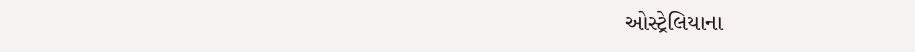ઓસ્ટ્રેલિયાના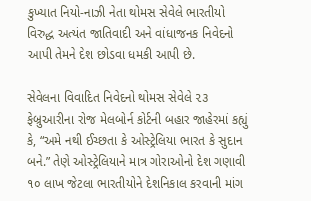કુખ્યાત નિયો-નાઝી નેતા થોમસ સેવેલે ભારતીયો વિરુદ્ધ અત્યંત જાતિવાદી અને વાંધાજનક નિવેદનો આપી તેમને દેશ છોડવા ધમકી આપી છે.

સેવેલના વિવાદિત નિવેદનો થોમસ સેવેલે ૨૩ ફેબ્રુઆરીના રોજ મેલબોર્ન કોર્ટની બહાર જાહેરમાં કહ્યું કે, “અમે નથી ઈચ્છતા કે ઓસ્ટ્રેલિયા ભારત કે સુદાન બને.” તેણે ઓસ્ટ્રેલિયાને માત્ર ગોરાઓનો દેશ ગણાવી ૧૦ લાખ જેટલા ભારતીયોને દેશનિકાલ કરવાની માંગ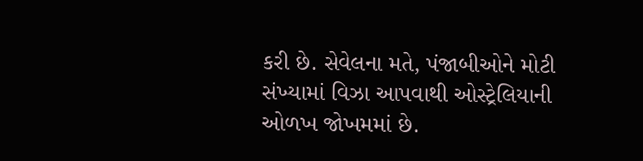કરી છે. સેવેલના મતે, પંજાબીઓને મોટી સંખ્યામાં વિઝા આપવાથી ઓસ્ટ્રેલિયાની ઓળખ જોખમમાં છે.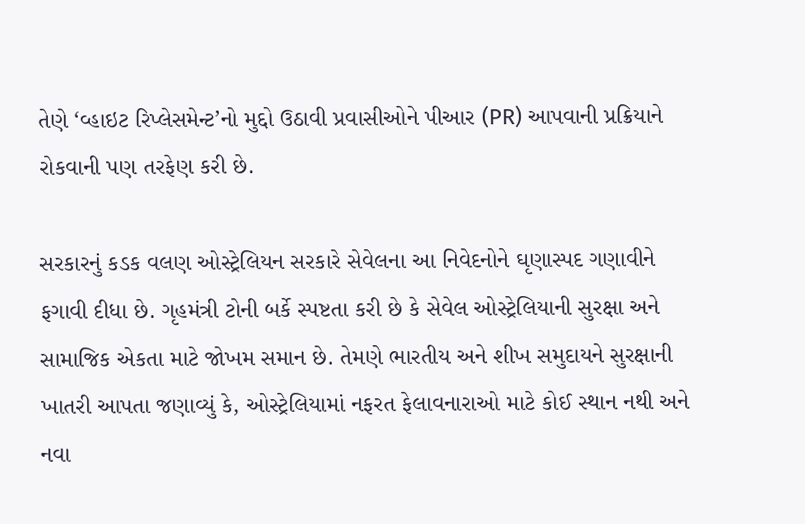તેણે ‘વ્હાઇટ રિપ્લેસમેન્ટ’નો મુદ્દો ઉઠાવી પ્રવાસીઓને પીઆર (PR) આપવાની પ્રક્રિયાને રોકવાની પણ તરફેણ કરી છે.

સરકારનું કડક વલણ ઓસ્ટ્રેલિયન સરકારે સેવેલના આ નિવેદનોને ઘૃણાસ્પદ ગણાવીને ફગાવી દીધા છે. ગૃહમંત્રી ટોની બર્કે સ્પષ્ટતા કરી છે કે સેવેલ ઓસ્ટ્રેલિયાની સુરક્ષા અને સામાજિક એકતા માટે જોખમ સમાન છે. તેમણે ભારતીય અને શીખ સમુદાયને સુરક્ષાની ખાતરી આપતા જણાવ્યું કે, ઓસ્ટ્રેલિયામાં નફરત ફેલાવનારાઓ માટે કોઈ સ્થાન નથી અને નવા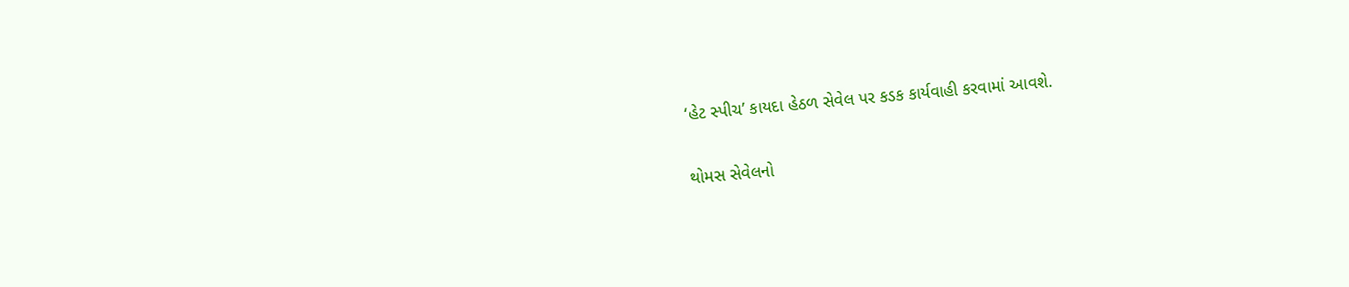‘હેટ સ્પીચ’ કાયદા હેઠળ સેવેલ પર કડક કાર્યવાહી કરવામાં આવશે.

થોમસ સેવેલનો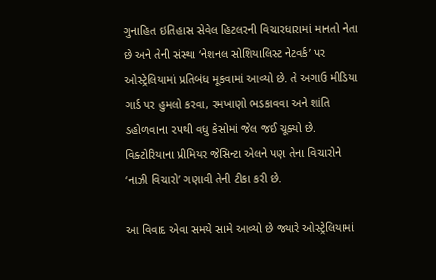ગુનાહિત ઇતિહાસ સેવેલ હિટલરની વિચારધારામાં માનતો નેતા છે અને તેની સંસ્થા ‘નેશનલ સોશિયાલિસ્ટ નેટવર્ક’ પર ઓસ્ટ્રેલિયામાં પ્રતિબંધ મૂકવામાં આવ્યો છે. તે અગાઉ મીડિયા ગાર્ડ પર હુમલો કરવા, રમખાણો ભડકાવવા અને શાંતિ ડહોળવાના ૨૫થી વધુ કેસોમાં જેલ જઈ ચૂક્યો છે. વિક્ટોરિયાના પ્રીમિયર જેસિન્ટા એલને પણ તેના વિચારોને ‘નાઝી વિચારો’ ગણાવી તેની ટીકા કરી છે.

આ વિવાદ એવા સમયે સામે આવ્યો છે જ્યારે ઓસ્ટ્રેલિયામાં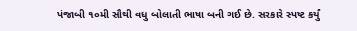પંજાબી ૧૦મી સૌથી વધુ બોલાતી ભાષા બની ગઈ છે. સરકારે સ્પષ્ટ કર્યું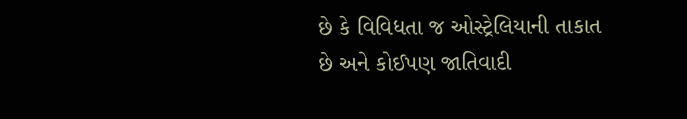છે કે વિવિધતા જ ઓસ્ટ્રેલિયાની તાકાત છે અને કોઈપણ જાતિવાદી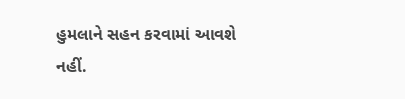હુમલાને સહન કરવામાં આવશે નહીં.